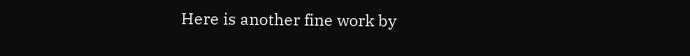Here is another fine work by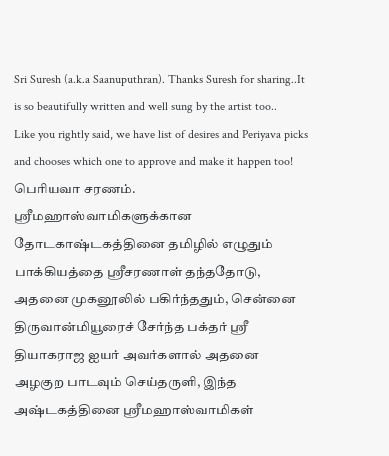Sri Suresh (a.k.a Saanuputhran). Thanks Suresh for sharing..It is so beautifully written and well sung by the artist too..
Like you rightly said, we have list of desires and Periyava picks and chooses which one to approve and make it happen too!
பெரியவா சரணம்.
ஸ்ரீமஹாஸ்வாமிகளுக்கான தோடகாஷ்டகத்தினை தமிழில் எழுதும் பாக்கியத்தை ஸ்ரீசரணாள் தந்ததோடு, அதனை முகனூலில் பகிர்ந்ததும், சென்னை திருவான்மியூரைச் சேர்ந்த பக்தர் ஸ்ரீ தியாகராஜ ஐயர் அவர்களால் அதனை அழகுற பாடவும் செய்தருளி, இந்த அஷ்டகத்தினை ஸ்ரீமஹாஸ்வாமிகள்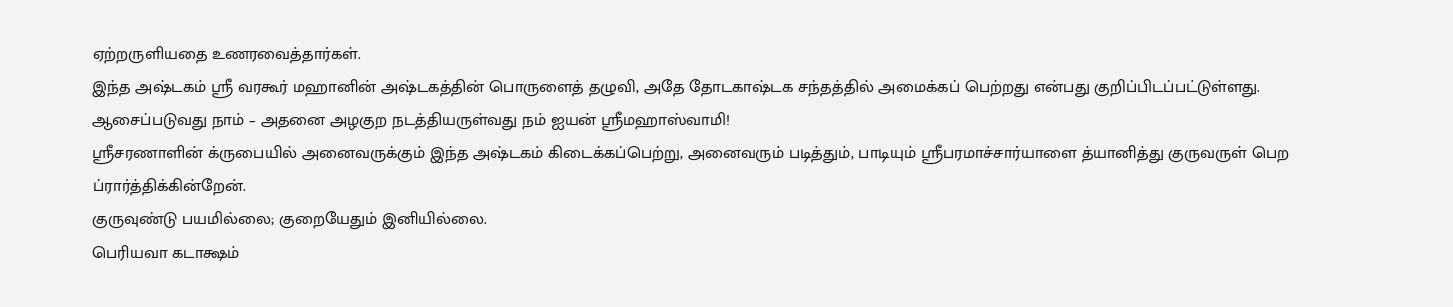ஏற்றருளியதை உணரவைத்தார்கள்.
இந்த அஷ்டகம் ஸ்ரீ வரகூர் மஹானின் அஷ்டகத்தின் பொருளைத் தழுவி, அதே தோடகாஷ்டக சந்தத்தில் அமைக்கப் பெற்றது என்பது குறிப்பிடப்பட்டுள்ளது.
ஆசைப்படுவது நாம் – அதனை அழகுற நடத்தியருள்வது நம் ஐயன் ஸ்ரீமஹாஸ்வாமி!
ஸ்ரீசரணாளின் க்ருபையில் அனைவருக்கும் இந்த அஷ்டகம் கிடைக்கப்பெற்று, அனைவரும் படித்தும், பாடியும் ஸ்ரீபரமாச்சார்யாளை த்யானித்து குருவருள் பெற ப்ரார்த்திக்கின்றேன்.
குருவுண்டு பயமில்லை; குறையேதும் இனியில்லை.
பெரியவா கடாக்ஷம்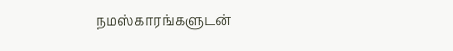நமஸ்காரங்களுடன்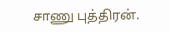சாணு புத்திரன்.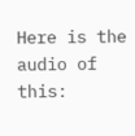Here is the audio of this: